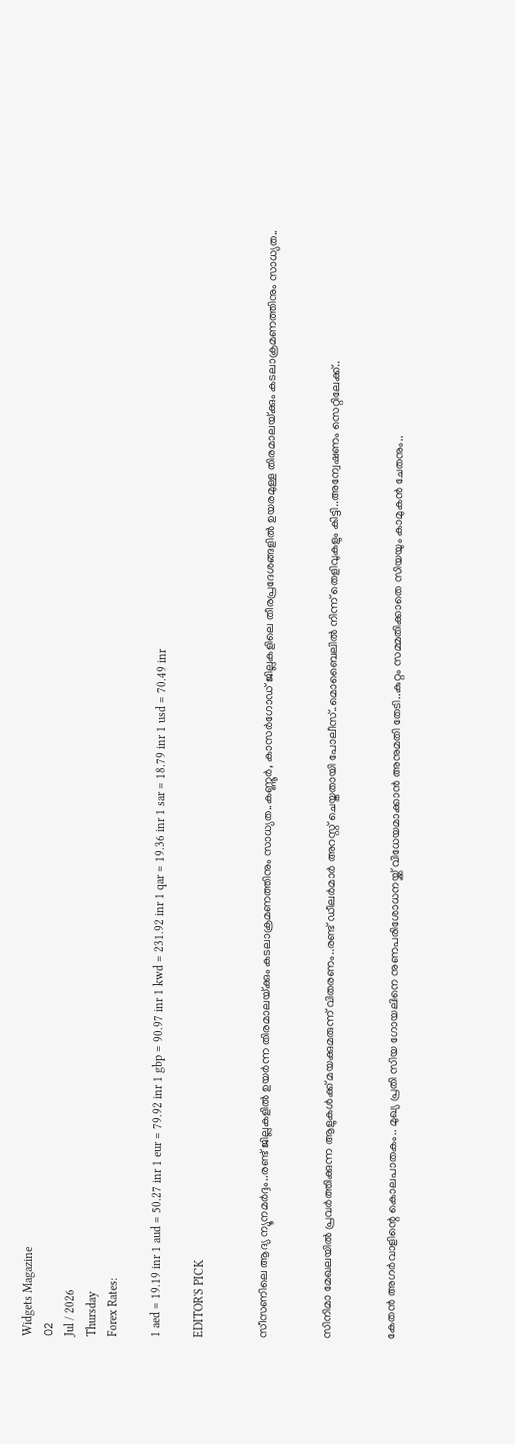Widgets Magazine
02
Jul / 2026
Thursday
Forex Rates:

1 aed = 19.19 inr 1 aud = 50.27 inr 1 eur = 79.92 inr 1 gbp = 90.97 inr 1 kwd = 231.92 inr 1 qar = 19.36 inr 1 sar = 18.79 inr 1 usd = 70.49 inr

EDITOR'S PICK


സീസണിലെ ആദ്യ ന്യൂനമർദ്ദം..രണ്ട് ജില്ലകളിൽ ഉയർന്ന തിരമാലയ്‌ക്കും കടലാക്രമണത്തിനും സാധ്യത..കണ്ണൂർ, കാസർഗോഡ് ജില്ലകളിലെ തീരപ്രദേശങ്ങളിൽ ഉയരമുള്ള തിരമാലയ്‌ക്കും കടലാക്രമണത്തിനും സാധ്യത..


സിനിമാ മേഖലയിൽ പ്രവർത്തിക്കുന്ന ആളുകൾക്ക് മയക്കുമരുന്ന് വിതരണം..രണ്ട് ഡീലർമാർ അറസ്റ്റ് ചെയ്തതായി പോലീസ്..മൊബൈലിൽ നിന്ന് തെളിവുകളും കിട്ടി..അന്വേഷണം സെറ്റിലേക്ക്..


കേതൻ അഗർവാളിന്റെ കൊലപാതകം.. മുഖ്യ പ്രതി സിയ ഗോയലിനെ നുണപരിശോധനയ്ക്ക് വിധേയമാക്കാൻ അനുമതി തേടി..കുറ്റം സമ്മതിക്കാതെ സിയയും കാമുകൻ ചേതനും..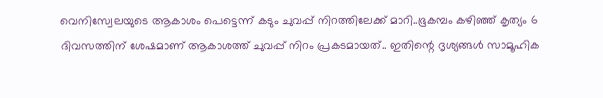വെനിസ്വേലയുടെ ആകാശം പെട്ടെന്ന് കടും ചുവപ്പ് നിറത്തിലേക്ക് മാറി..ഭൂകമ്പം കഴിഞ്ഞ് കൃത്യം 6 ദിവസത്തിന് ശേഷമാണ് ആകാശത്ത് ചുവപ്പ് നിറം പ്രകടമായത്.. ഇതിന്റെ ദൃശ്യങ്ങൾ സാമൂഹിക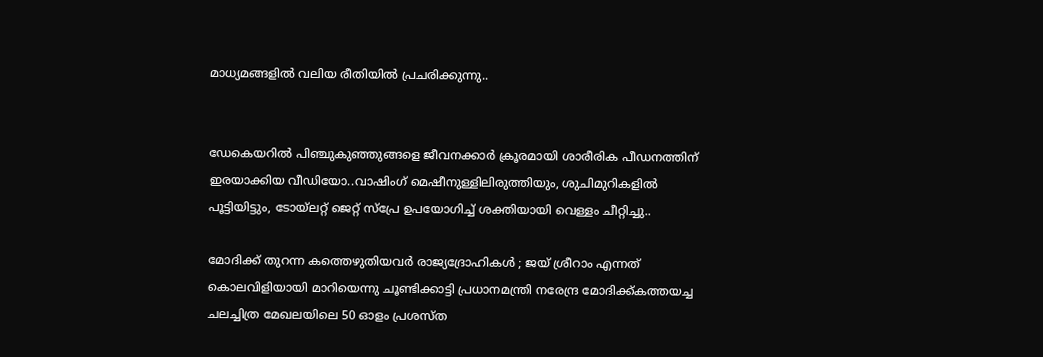മാധ്യമങ്ങളിൽ വലിയ രീതിയിൽ പ്രചരിക്കുന്നു..


ഡേകെയറില്‍ പിഞ്ചുകുഞ്ഞുങ്ങളെ ജീവനക്കാര്‍ ക്രൂരമായി ശാരീരിക പീഡനത്തിന് ഇരയാക്കിയ വീഡിയോ..വാഷിംഗ് മെഷീനുള്ളിലിരുത്തിയും, ശുചിമുറികളില്‍ പൂട്ടിയിട്ടും, ടോയ്ലറ്റ് ജെറ്റ് സ്പ്രേ ഉപയോഗിച്ച് ശക്തിയായി വെള്ളം ചീറ്റിച്ചു..

മോദിക്ക് തുറന്ന കത്തെഴുതിയവർ രാജ്യദ്രോഹികൾ ; ജയ് ശ്രീറാം എന്നത് കൊലവിളിയായി മാറിയെന്നു ചൂണ്ടിക്കാട്ടി പ്രധാനമന്ത്രി നരേന്ദ്ര മോദിക്ക്കത്തയച്ച ചലച്ചിത്ര മേഖലയിലെ 50 ഓളം പ്രശസ്ത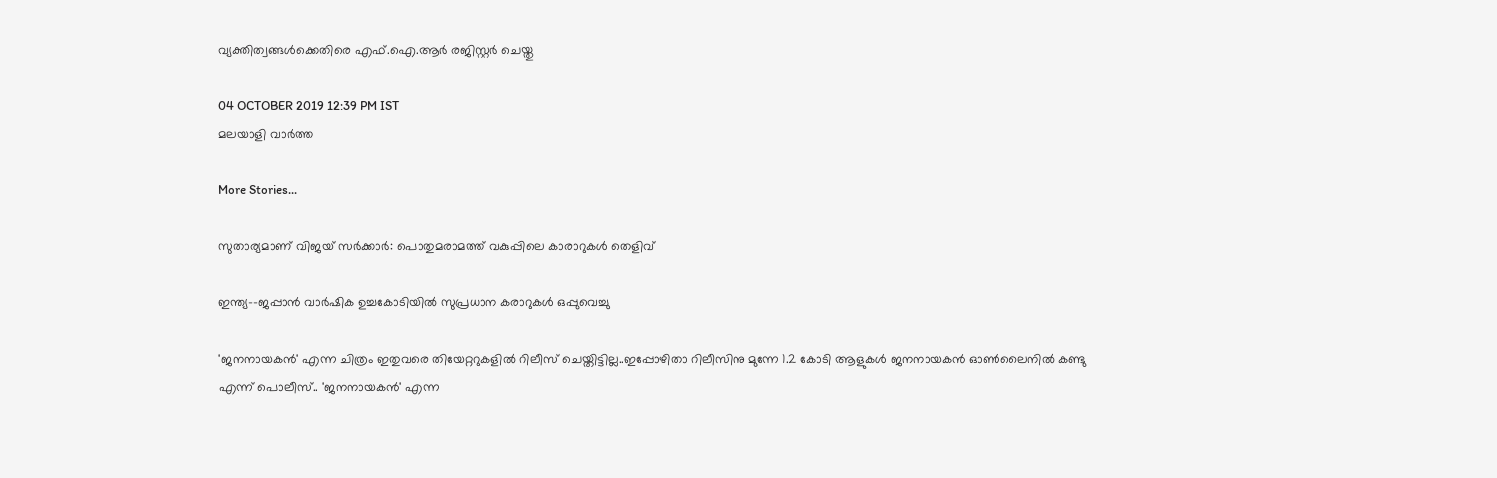വ്യക്തിത്വങ്ങൾക്കെതിരെ എഫ്‌.ഐ.ആർ രജിസ്റ്റർ ചെയ്തു

04 OCTOBER 2019 12:39 PM IST
മലയാളി വാര്‍ത്ത

More Stories...

സുതാര്യമാണ് വിജയ് സര്‍ക്കാര്‍: പൊതുമരാമത്ത് വകുപ്പിലെ കാരാറുകള്‍ തെളിവ്

ഇന്ത്യ--ജപ്പാന്‍ വാര്‍ഷിക ഉച്ചകോടിയില്‍ സുപ്രധാന കരാറുകള്‍ ഒപ്പുവെച്ചു

'ജനനായകൻ' എന്ന ചിത്രം ഇതുവരെ തിയേറ്ററുകളിൽ റിലീസ് ചെയ്തിട്ടില്ല..ഇപ്പോഴിതാ റിലീസിനു മുന്നേ 1.2 കോടി ആളുകള്‍ ജനനായകൻ ഓണ്‍ലൈനില്‍ കണ്ടു എന്ന് പൊലീസ്.. 'ജനനായകൻ' എന്ന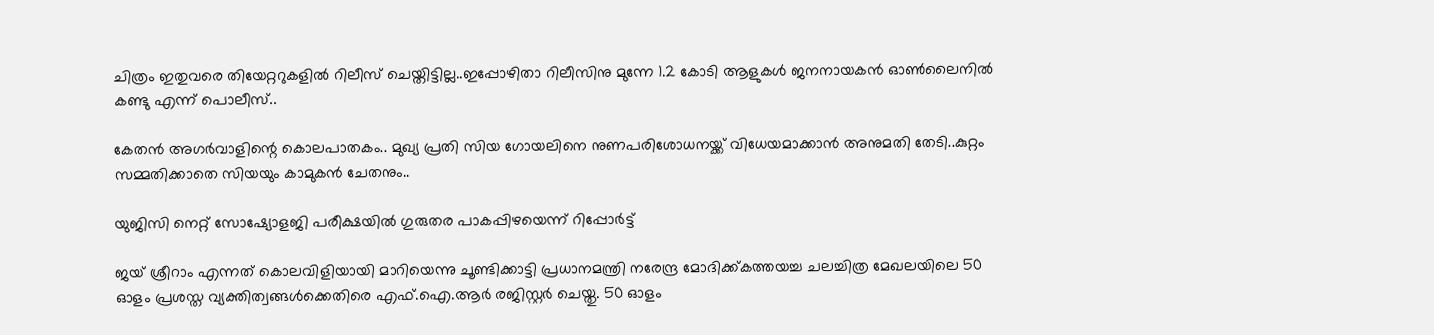ചിത്രം ഇതുവരെ തിയേറ്ററുകളിൽ റിലീസ് ചെയ്തിട്ടില്ല..ഇപ്പോഴിതാ റിലീസിനു മുന്നേ 1.2 കോടി ആളുകള്‍ ജനനായകൻ ഓണ്‍ലൈനില്‍ കണ്ടു എന്ന് പൊലീസ്..

കേതൻ അഗർവാളിന്റെ കൊലപാതകം.. മുഖ്യ പ്രതി സിയ ഗോയലിനെ നുണപരിശോധനയ്ക്ക് വിധേയമാക്കാൻ അനുമതി തേടി..കുറ്റം സമ്മതിക്കാതെ സിയയും കാമുകൻ ചേതനും..

യുജിസി നെറ്റ് സോഷ്യോളജി പരീക്ഷയില്‍ ഗുരുതര പാകപ്പിഴയെന്ന് റിപ്പോര്‍ട്ട്

ജയ് ശ്രീറാം എന്നത് കൊലവിളിയായി മാറിയെന്നു ചൂണ്ടിക്കാട്ടി പ്രധാനമന്ത്രി നരേന്ദ്ര മോദിക്ക്കത്തയച്ച ചലച്ചിത്ര മേഖലയിലെ 50 ഓളം പ്രശസ്ത വ്യക്തിത്വങ്ങൾക്കെതിരെ എഫ്‌.ഐ.ആർ രജിസ്റ്റർ ചെയ്തു. 50 ഓളം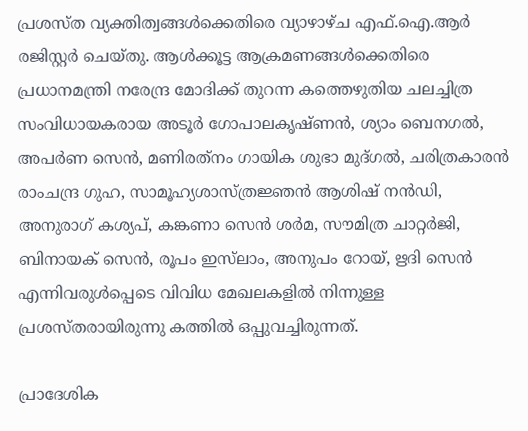പ്രശസ്ത വ്യക്തിത്വങ്ങൾക്കെതിരെ വ്യാഴാഴ്ച എഫ്‌.ഐ.ആർ രജിസ്റ്റർ ചെയ്തു. ആൾക്കൂട്ട ആക്രമണങ്ങൾക്കെതിരെ പ്രധാനമന്ത്രി നരേന്ദ്ര മോദിക്ക് തുറന്ന കത്തെഴുതിയ ചലച്ചിത്ര സംവിധായകരായ അടൂർ ഗോപാലകൃഷ്‌ണൻ, ശ്യാം ബെനഗൽ, അപർണ സെൻ, മണിരത്‌നം ഗായിക ശുഭാ മുദ്ഗൽ, ചരിത്രകാരൻ രാംചന്ദ്ര ഗുഹ, സാമൂഹ്യശാസ്ത്രജ്ഞൻ ആശിഷ് നൻഡി, അനുരാഗ് കശ്യപ്, കങ്കണാ സെന്‍ ശര്‍മ, സൗമിത്ര ചാറ്റര്‍ജി, ബിനായക് സെന്‍, രൂപം ഇസ്‌ലാം, അനുപം റോയ്, ഋദി സെന്‍ എന്നിവരുൾപ്പെടെ വിവിധ മേഖലകളിൽ നിന്നുള്ള പ്രശസ്തരായിരുന്നു കത്തിൽ ഒപ്പുവച്ചിരുന്നത്.

പ്രാദേശിക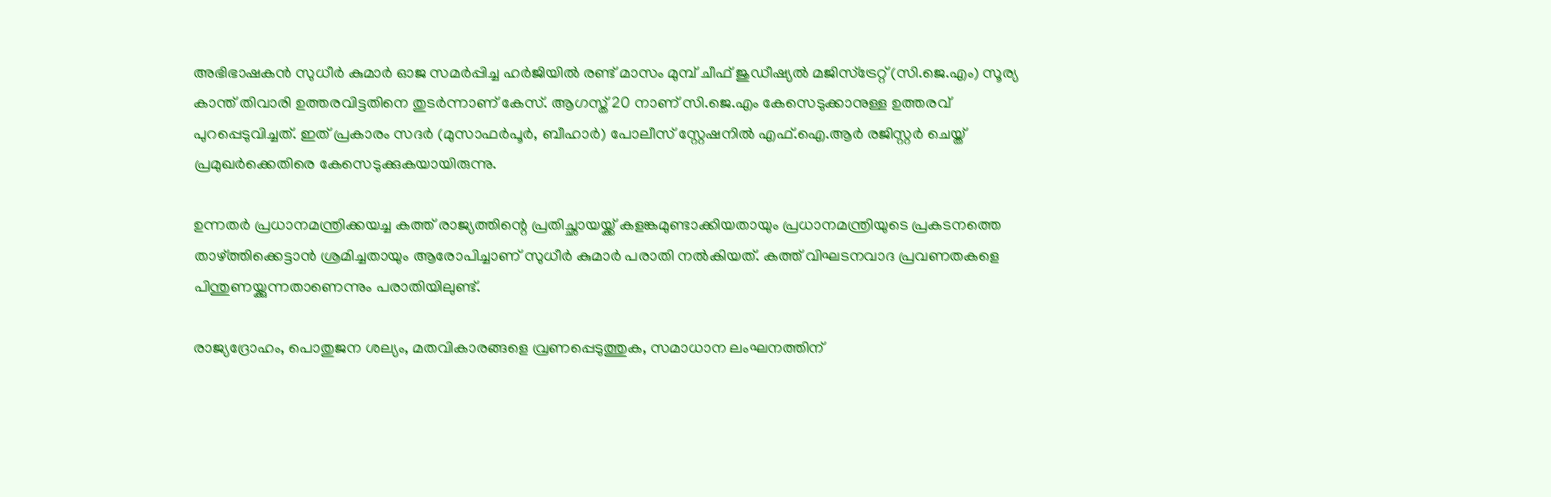അഭിഭാഷകൻ സുധീർ കുമാർ ഓജ സമർപ്പിച്ച ഹർജിയിൽ രണ്ട് മാസം മുമ്പ് ചീഫ് ജുഡീഷ്യൽ മജിസ്‌ട്രേറ്റ് (സി.ജെ.എം) സൂര്യ കാന്ത് തിവാരി ഉത്തരവിട്ടതിനെ തുടർന്നാണ് കേസ്. ആഗസ്ത് 20 നാണ് സി.ജെ.എം കേസെടുക്കാനുള്ള ഉത്തരവ് പുറപ്പെടുവിച്ചത്. ഇത് പ്രകാരം സദർ (മുസാഫർപൂർ, ബീഹാർ) പോലീസ് സ്റ്റേഷനിൽ എഫ്‌.ഐ.ആർ രജിസ്റ്റർ ചെയ്ത് പ്രമുഖർക്കെതിരെ കേസെടുക്കുകയായിരുന്നു.

ഉന്നതര്‍ പ്രധാനമന്ത്രിക്കയച്ച കത്ത് രാജ്യത്തിന്റെ പ്രതിച്ഛായയ്ക്ക് കളങ്കമുണ്ടാക്കിയതായും പ്രധാനമന്ത്രിയുടെ പ്രകടനത്തെ താഴ്ത്തിക്കെട്ടാന്‍ ശ്രമിച്ചതായും ആരോപിച്ചാണ് സുധീര്‍ കുമാര്‍ പരാതി നല്‍കിയത്. കത്ത് വിഘടനവാദ പ്രവണതകളെ പിന്തുണയ്ക്കുന്നതാണെന്നും പരാതിയിലുണ്ട്.

രാജ്യദ്രോഹം, പൊതുജന ശല്യം, മതവികാരങ്ങളെ വ്രണപ്പെടുത്തുക, സമാധാന ലംഘനത്തിന്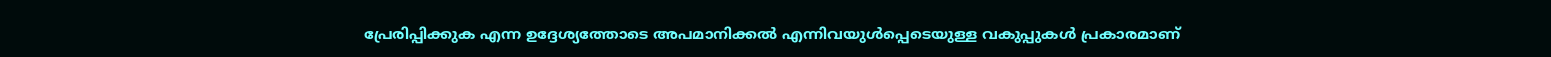പ്രേരിപ്പിക്കുക എന്ന ഉദ്ദേശ്യത്തോടെ അപമാനിക്കല്‍ എന്നിവയുള്‍പ്പെടെയുള്ള വകുപ്പുകള്‍ പ്രകാരമാണ്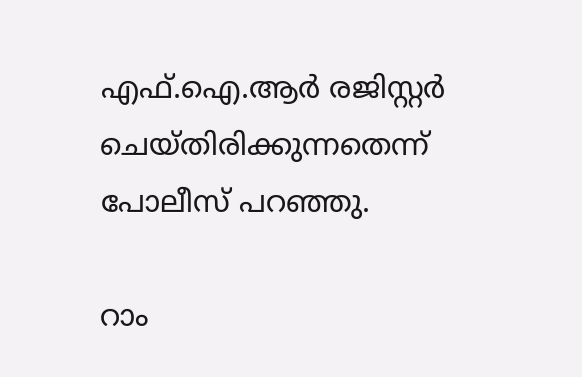എഫ്‌.ഐ.ആര്‍ രജിസ്റ്റര്‍ ചെയ്തിരിക്കുന്നതെന്ന് പോലീസ് പറഞ്ഞു.

റാം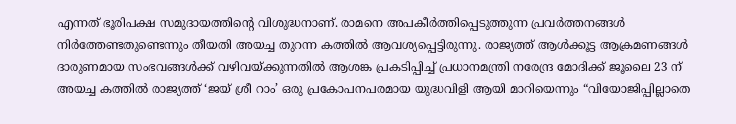എന്നത് ഭൂരിപക്ഷ സമുദായത്തിന്റെ വിശുദ്ധനാണ്. രാമനെ അപകീര്‍ത്തിപ്പെടുത്തുന്ന പ്രവര്‍ത്തനങ്ങള്‍ നിര്‍ത്തേണ്ടതുണ്ടെന്നും തീയതി അയച്ച തുറന്ന കത്തില്‍ ആവശ്യപ്പെട്ടിരുന്നു. രാജ്യത്ത് ആൾക്കൂട്ട ആക്രമണങ്ങൾ ദാരുണമായ സംഭവങ്ങൾക്ക് വഴിവയ്ക്കുന്നതിൽ ആശങ്ക പ്രകടിപ്പിച്ച്‌ പ്രധാനമന്ത്രി നരേന്ദ്ര മോദിക്ക് ജൂലൈ 23 ന് അയച്ച കത്തിൽ രാജ്യത്ത് ‘ജയ് ശ്രീ റാം’ ഒരു പ്രകോപനപരമായ യുദ്ധവിളി ആയി മാറിയെന്നും “വിയോജിപ്പില്ലാതെ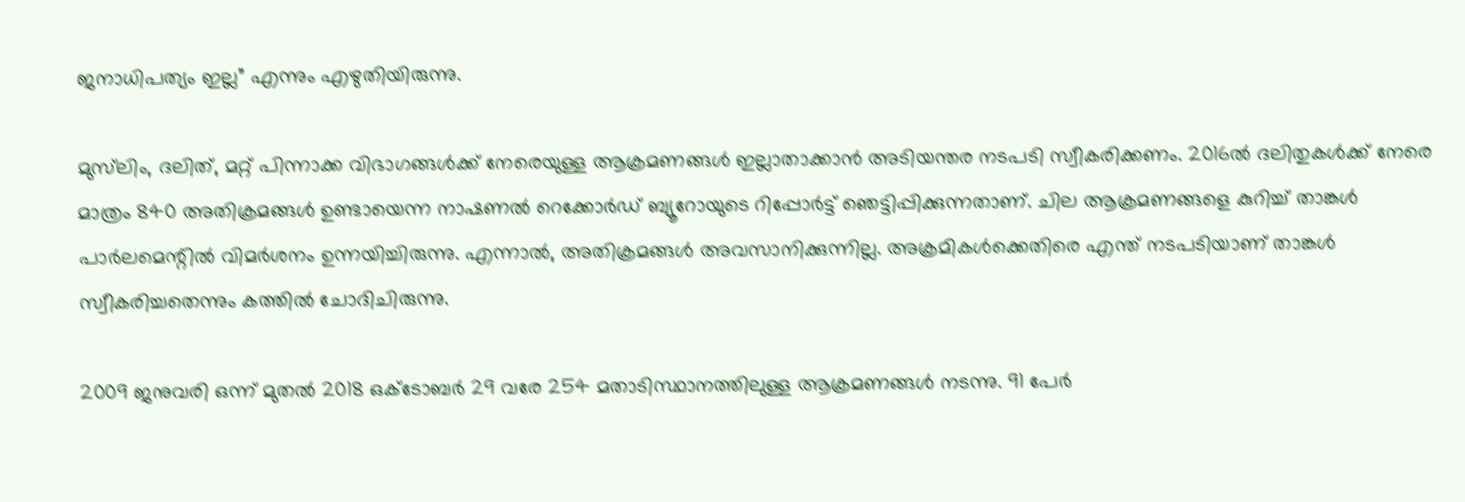ജനാധിപത്യം ഇല്ല” എന്നും എഴുതിയിരുന്നു.

മുസ്‌ലിം, ദലിത്, മറ്റ് പിന്നാക്ക വിഭാഗങ്ങള്‍ക്ക് നേരെയുള്ള ആക്രമണങ്ങള്‍ ഇല്ലാതാക്കാന്‍ അടിയന്തര നടപടി സ്വീകരിക്കണം. 2016ല്‍ ദലിതുകള്‍ക്ക് നേരെ മാത്രം 840 അതിക്രമങ്ങള്‍ ഉണ്ടായെന്ന നാഷണല്‍ റെക്കോര്‍ഡ് ബ്യൂറോയുടെ റിപ്പോര്‍ട്ട് ഞെട്ടിപ്പിക്കുന്നതാണ്. ചില ആക്രമണങ്ങളെ കുറിച്ച് താങ്കള്‍ പാര്‍ലമെന്റില്‍ വിമര്‍ശനം ഉന്നയിച്ചിരുന്നു. എന്നാല്‍, അതിക്രമങ്ങള്‍ അവസാനിക്കുന്നില്ല. അക്രമികള്‍ക്കെതിരെ എന്ത് നടപടിയാണ് താങ്കള്‍ സ്വീകരിച്ചതെന്നും കത്തില്‍ ചോദിചിരുന്നു.

2009 ജനുവരി ഒന്ന് മുതല്‍ 2018 ഒക്ടോബര്‍ 29 വരേ 254 മതാടിസ്ഥാനത്തിലുള്ള ആക്രമണങ്ങള്‍ നടന്നു. 91 പേര്‍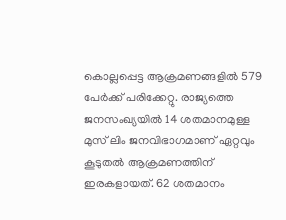കൊല്ലപ്പെട്ട ആക്രമണങ്ങളില്‍ 579 പേര്‍ക്ക് പരിക്കേറ്റു. രാജ്യത്തെ ജനസംഖ്യയില്‍ 14 ശതമാനമുള്ള മുസ് ലിം ജനവിഭാഗമാണ് ഏറ്റവും കൂടുതല്‍ ആക്രമണത്തിന് ഇരകളായത്. 62 ശതമാനം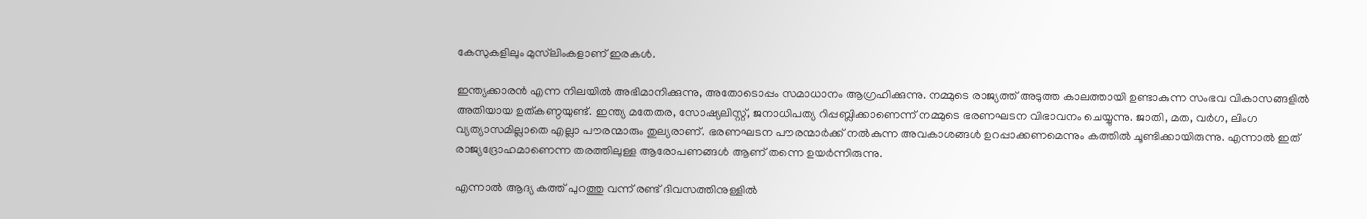കേസുകളിലും മുസ്‌ലിംകളാണ് ഇരകള്‍.

ഇന്ത്യക്കാരന്‍ എന്ന നിലയില്‍ അഭിമാനിക്കുന്നു, അതോടൊപ്പം സമാധാനം ആഗ്രഹിക്കുന്നു. നമ്മുടെ രാജ്യത്ത് അടുത്ത കാലത്തായി ഉണ്ടാകുന്ന സംഭവ വികാസങ്ങളില്‍ അതിയായ ഉത്കണ്ഠയുണ്ട്. ഇന്ത്യ മതേതര, സോഷ്യലിസ്റ്റ്, ജനാധിപത്യ റിപ്പബ്ലിക്കാണെന്ന് നമ്മുടെ ഭരണഘടന വിഭാവനം ചെയ്യുന്നു. ജാതി, മത, വര്‍ഗ, ലിംഗ വ്യത്യാസമില്ലാതെ എല്ലാ പൗരന്മാരും തുല്യരാണ്. ഭരണഘടന പൗരന്മാര്‍ക്ക് നല്‍കുന്ന അവകാശങ്ങള്‍ ഉറപ്പാക്കണമെന്നും കത്തില്‍ ചൂണ്ടിക്കായിരുന്നു. എന്നാൽ ഇത് രാജ്യദ്രോഹമാണെന്ന തരത്തിലുള്ള ആരോപണങ്ങൾ ആണ് തന്നെ ഉയർന്നിരുന്നു.

എന്നാൽ ആദ്യ കത്ത് പുറത്തു വന്ന് രണ്ട് ദിവസത്തിനുള്ളിൽ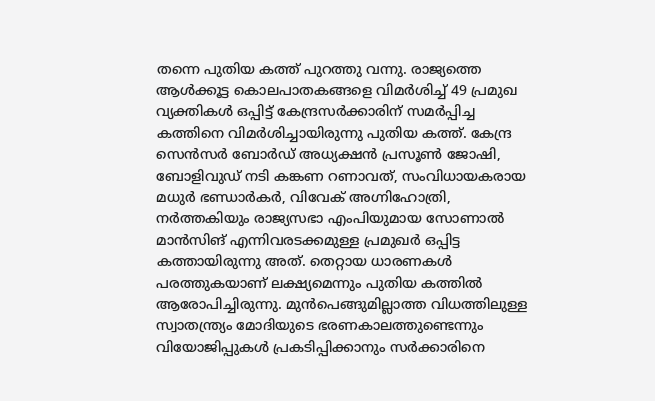തന്നെ പുതിയ കത്ത് പുറത്തു വന്നു. രാജ്യത്തെ ആൾക്കൂട്ട കൊലപാതകങ്ങളെ വിമർശിച്ച് 49 പ്രമുഖ വ്യക്തികള്‍ ഒപ്പിട്ട് കേന്ദ്രസര്‍ക്കാരിന് സമർപ്പിച്ച കത്തിനെ വിമർശിച്ചായിരുന്നു പുതിയ കത്ത്. കേന്ദ്ര സെന്‍സര്‍ ബോര്‍ഡ് അധ്യക്ഷന്‍ പ്രസൂണ്‍ ജോഷി, ബോളിവുഡ് നടി കങ്കണ റണാവത്, സംവിധായകരായ മധുര്‍ ഭണ്ഡാര്‍കര്‍, വിവേക് അഗ്നിഹോത്രി, നര്‍ത്തകിയും രാജ്യസഭാ എംപിയുമായ സോണാല്‍ മാന്‍സിങ് എന്നിവരടക്കമുള്ള പ്രമുഖര്‍ ഒപ്പിട്ട കത്തായിരുന്നു അത്. തെറ്റായ ധാരണകള്‍ പരത്തുകയാണ് ലക്ഷ്യമെന്നും പുതിയ കത്തിൽ ആരോപിച്ചിരുന്നു. മുന്‍പെങ്ങുമില്ലാത്ത വിധത്തിലുള്ള സ്വാതന്ത്ര്യം മോദിയുടെ ഭരണകാലത്തുണ്ടെന്നും വിയോജിപ്പുകള്‍ പ്രകടിപ്പിക്കാനും സര്‍ക്കാരിനെ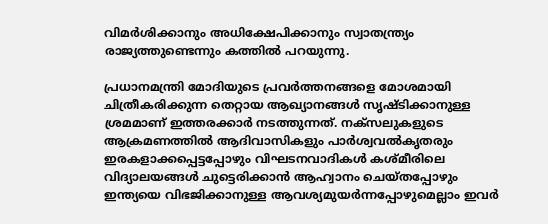വിമര്‍ശിക്കാനും അധിക്ഷേപിക്കാനും സ്വാതന്ത്ര്യം രാജ്യത്തുണ്ടെന്നും കത്തില്‍ പറയുന്നു.

പ്രധാനമന്ത്രി മോദിയുടെ പ്രവര്‍ത്തനങ്ങളെ മോശമായി ചിത്രീകരിക്കുന്ന തെറ്റായ ആഖ്യാനങ്ങള്‍ സൃഷ്ടിക്കാനുള്ള ശ്രമമാണ് ഇത്തരക്കാര്‍ നടത്തുന്നത്. നക്‌സലുകളുടെ ആക്രമണത്തില്‍ ആദിവാസികളും പാര്‍ശ്വവല്‍കൃതരും ഇരകളാക്കപ്പെട്ടപ്പോഴും വിഘടനവാദികള്‍ കശ്മീരിലെ വിദ്യാലയങ്ങള്‍ ചുട്ടെരിക്കാന്‍ ആഹ്വാനം ചെയ്തപ്പോഴും ഇന്ത്യയെ വിഭജിക്കാനുള്ള ആവശ്യമുയര്‍ന്നപ്പോഴുമെല്ലാം ഇവര്‍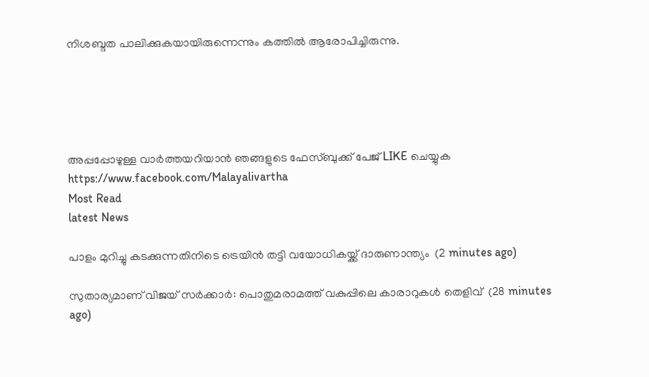നിശബ്ദത പാലിക്കുകയായിരുന്നെന്നും കത്തില്‍ ആരോപിച്ചിരുന്നു.





അപ്പപ്പോഴുള്ള വാര്‍ത്തയറിയാന്‍ ഞങ്ങളുടെ ഫേസ്‌ബുക്ക്‌ പേജ് LIKE ചെയ്യുക
https://www.facebook.com/Malayalivartha
Most Read
latest News

പാളം മുറിച്ചു കടക്കുന്നതിനിടെ ട്രെയിന്‍ തട്ടി വയോധികയ്ക്ക് ദാരുണാന്ത്യം  (2 minutes ago)

സുതാര്യമാണ് വിജയ് സര്‍ക്കാര്‍: പൊതുമരാമത്ത് വകുപ്പിലെ കാരാറുകള്‍ തെളിവ്  (28 minutes ago)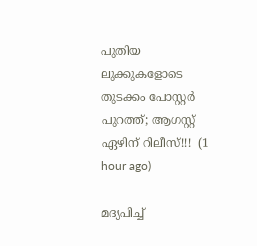പുതിയ ലുക്കുകളോടെ തുടക്കം പോസ്റ്റർ പുറത്ത്; ആഗസ്റ്റ് ഏഴിന് റിലീസ്!!!  (1 hour ago)

മദ്യപിച്ച്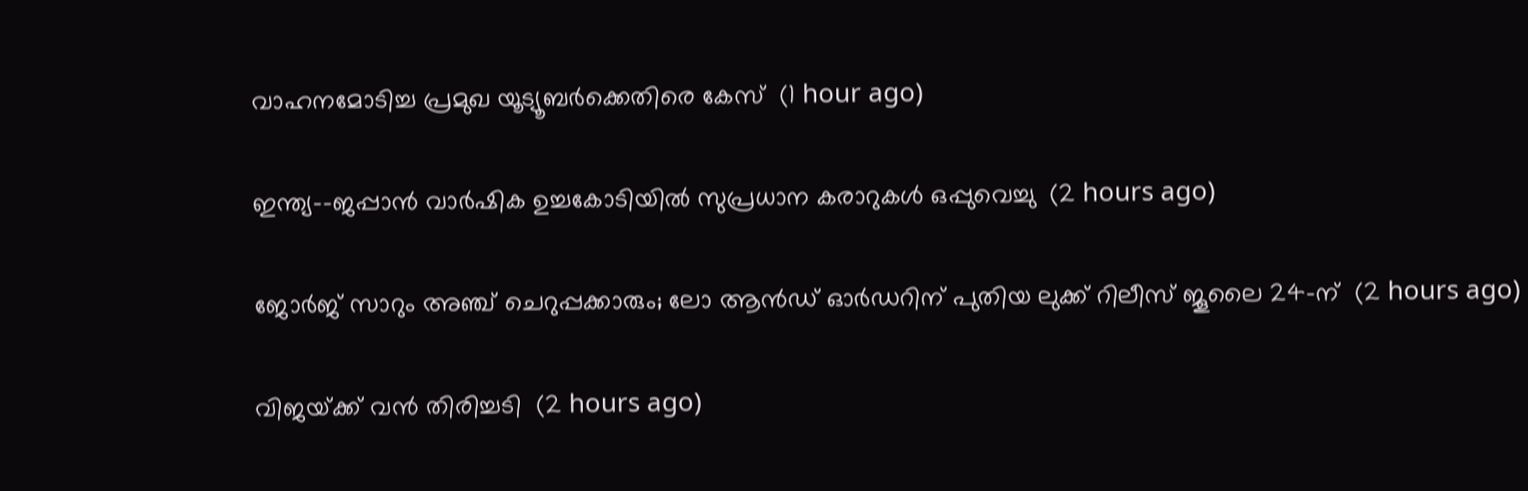വാഹനമോടിച്ച പ്രമുഖ യൂട്യൂബര്‍ക്കെതിരെ കേസ്  (1 hour ago)

ഇന്ത്യ--ജപ്പാന്‍ വാര്‍ഷിക ഉച്ചകോടിയില്‍ സുപ്രധാന കരാറുകള്‍ ഒപ്പുവെച്ചു  (2 hours ago)

ജോർജ് സാറും അഞ്ച് ചെറുപ്പക്കാരും; ലോ ആൻഡ് ഓർഡറിന് പുതിയ ലുക്ക് റിലീസ് ജൂലൈ 24-ന്  (2 hours ago)

വിജയ്‍ക്ക് വൻ തിരിച്ചടി  (2 hours ago)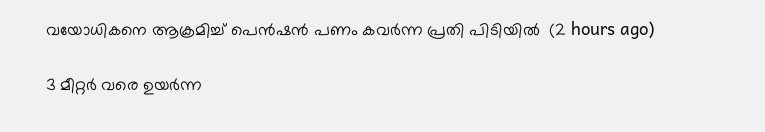വയോധികനെ ആക്രമിച്ച് പെന്‍ഷന്‍ പണം കവര്‍ന്ന പ്രതി പിടിയില്‍  (2 hours ago)

3 മീറ്റർ വരെ ഉയർന്ന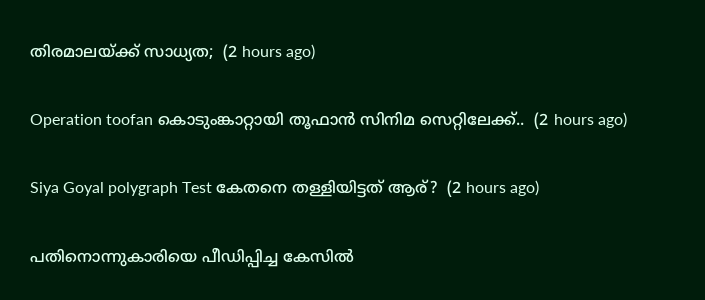തിരമാലയ്‌ക്ക് സാധ്യത;  (2 hours ago)

Operation toofan കൊടുംങ്കാറ്റായി തൂഫാന്‍ സിനിമ സെറ്റിലേക്ക്..  (2 hours ago)

Siya Goyal polygraph Test കേതനെ തള്ളിയിട്ടത് ആര്?  (2 hours ago)

പതിനൊന്നുകാരിയെ പീഡിപ്പിച്ച കേസില്‍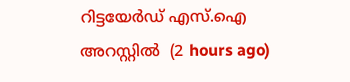റിട്ടയേര്‍ഡ് എസ്.ഐ അറസ്റ്റില്‍  (2 hours ago)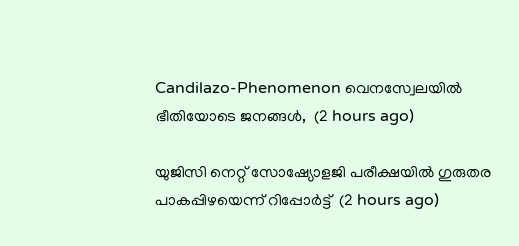Candilazo-Phenomenon വെനസ്വേലയിൽ ഭീതിയോടെ ജനങ്ങൾ,  (2 hours ago)

യുജിസി നെറ്റ് സോഷ്യോളജി പരീക്ഷയില്‍ ഗുരുതര പാകപ്പിഴയെന്ന് റിപ്പോര്‍ട്ട്  (2 hours ago)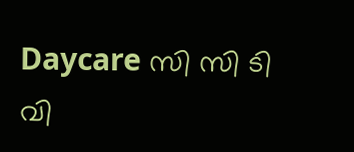Daycare സി സി ടി വി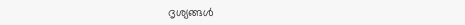ദൃശ്യങ്ങൾ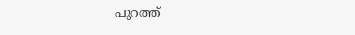പുറത്ത്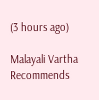(3 hours ago)

Malayali Vartha Recommends